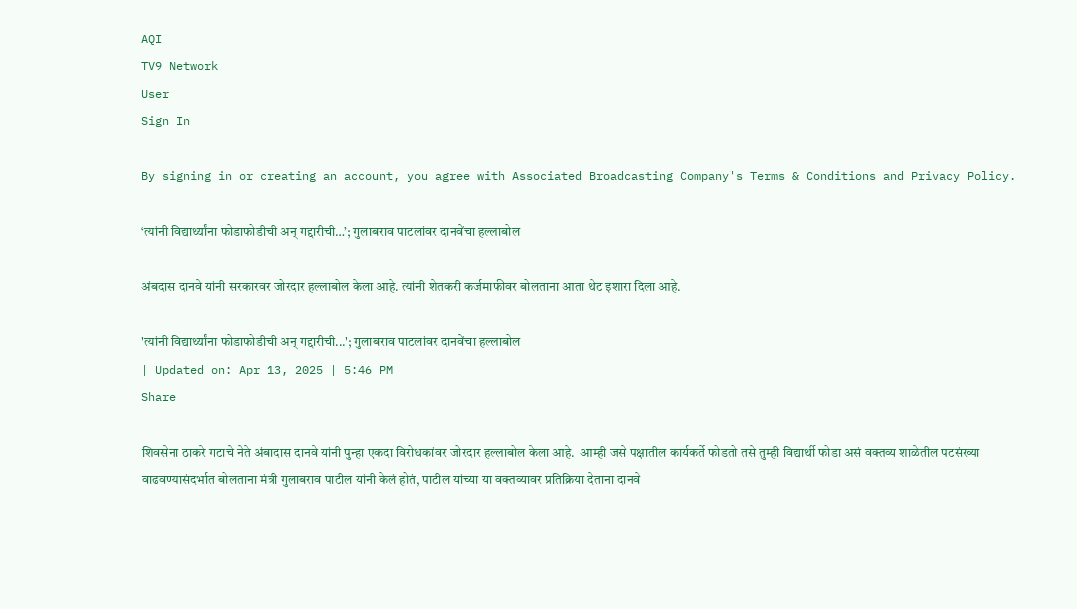AQI
TV9 Network
User
Sign In

By signing in or creating an account, you agree with Associated Broadcasting Company's Terms & Conditions and Privacy Policy.

‘त्यांनी विद्यार्थ्यांना फोडाफोडीची अन् गद्दारीची…’; गुलाबराव पाटलांवर दानवेंचा हल्लाबोल

अंबदास दानवे यांनी सरकारवर जोरदार हल्लाबोल केला आहे. त्यांनी शेतकरी कर्जमाफीवर बोलताना आता थेट इशारा दिला आहे.

'त्यांनी विद्यार्थ्यांना फोडाफोडीची अन् गद्दारीची...'; गुलाबराव पाटलांवर दानवेंचा हल्लाबोल
| Updated on: Apr 13, 2025 | 5:46 PM
Share

शिवसेना ठाकरे गटाचे नेते अंबादास दानवे यांनी पुन्हा एकदा विरोधकांवर जोरदार हल्लाबोल केला आहे.  आम्ही जसे पक्षातील कार्यकर्ते फोडतो तसे तुम्ही विद्यार्थी फोडा असं वक्तव्य शाळेतील पटसंख्या वाढवण्यासंदर्भात बोलताना मंत्री गुलाबराव पाटील यांनी केलं होतं, पाटील यांच्या या वक्तव्यावर प्रतिक्रिया देताना दानवे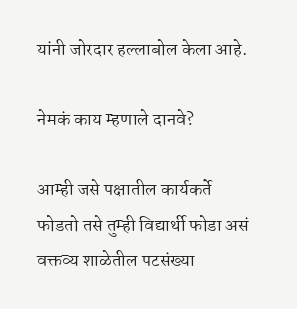यांनी जोरदार हल्लाबोल केला आहे.

नेमकं काय म्हणाले दानवे?

आम्ही जसे पक्षातील कार्यकर्ते फोडतो तसे तुम्ही विद्यार्थी फोडा असं वक्तव्य शाळेतील पटसंख्या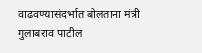वाढवण्यासंदर्भात बोलताना मंत्री गुलाबराव पाटील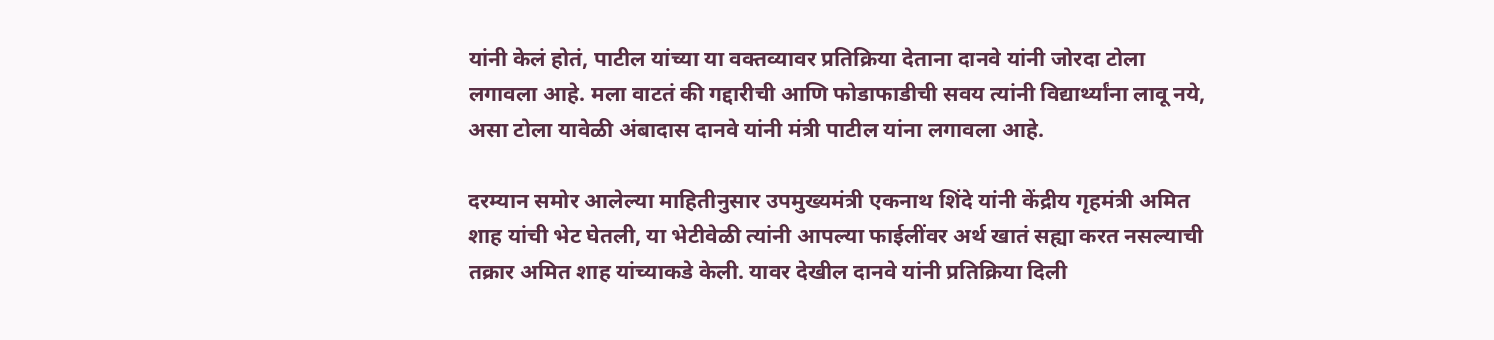यांनी केलं होतं, पाटील यांच्या या वक्तव्यावर प्रतिक्रिया देताना दानवे यांनी जोरदा टोला लगावला आहे. मला वाटतं की गद्दारीची आणि फोडाफाडीची सवय त्यांनी विद्यार्थ्यांना लावू नये, असा टोला यावेळी अंबादास दानवे यांनी मंत्री पाटील यांना लगावला आहे.

दरम्यान समोर आलेल्या माहितीनुसार उपमुख्यमंत्री एकनाथ शिंदे यांनी केंद्रीय गृहमंत्री अमित शाह यांची भेट घेतली, या भेटीवेळी त्यांनी आपल्या फाईलींवर अर्थ खातं सह्या करत नसल्याची तक्रार अमित शाह यांच्याकडे केली. यावर देखील दानवे यांनी प्रतिक्रिया दिली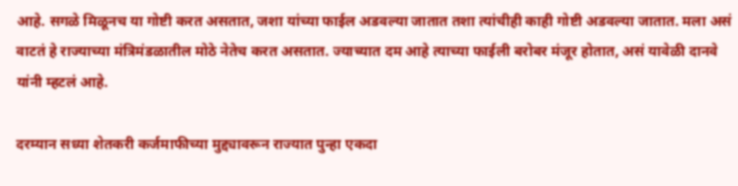आहे. सगळे मिळूनच या गोष्टी करत असतात, जशा यांच्या फाईल अडवल्या जातात तशा त्यांचीही काही गोष्टी अडवल्या जातात. मला असं वाटतं हे राज्याच्या मंत्रिमंडळातील मोठे नेतेच करत असतात. ज्याच्यात दम आहे त्याच्या फाईली बरोबर मंजूर होतात, असं यावेळी दानवे यांनी म्हटलं आहे.

दरम्यान सध्या शेतकरी कर्जमाफीच्या मुद्द्यावरून राज्यात पुन्हा एकदा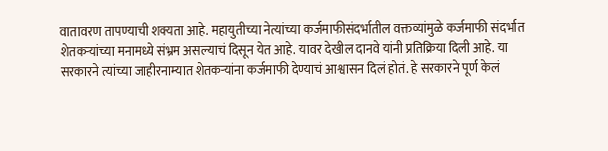वातावरण तापण्याची शक्यता आहे. महायुतीच्या नेत्यांच्या कर्जमाफीसंदर्भातील वक्तव्यांमुळे कर्जमाफी संदर्भात शेतकऱ्यांच्या मनामध्ये संभ्रम असल्याचं दिसून येत आहे. यावर देखील दानवे यांनी प्रतिक्रिया दिली आहे. या सरकारने त्यांच्या जाहीरनाम्यात शेतकऱ्यांना कर्जमाफी देण्याचं आश्वासन दिलं होतं. हे सरकारने पूर्ण केलं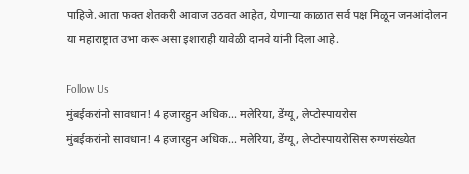पाहिजे.आता फक्त शेतकरी आवाज उठवत आहेत, येणाऱ्या काळात सर्व पक्ष मिळून जनआंदोलन या महाराष्ट्रात उभा करू असा इशाराही यावेळी दानवे यांनी दिला आहे.

Follow Us
मुंबईकरांनो सावधान! 4 हजारहुन अधिक... मलेरिया, डेंग्यू, लेप्टोस्पायरोस
मुंबईकरांनो सावधान! 4 हजारहुन अधिक... मलेरिया, डेंग्यू, लेप्टोस्पायरोसिस रुग्णसंख्येत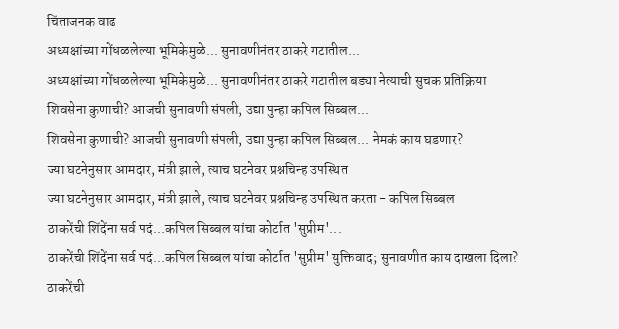चिंताजनक वाढ
अध्यक्षांच्या गोंधळलेल्या भूमिकेमुळे... सुनावणीनंतर ठाकरे गटातील...
अध्यक्षांच्या गोंधळलेल्या भूमिकेमुळे... सुनावणीनंतर ठाकरे गटातील बड्या नेत्याची सुचक प्रतिक्रिया
शिवसेना कुणाची? आजची सुनावणी संपली, उद्या पुन्हा कपिल सिब्बल...
शिवसेना कुणाची? आजची सुनावणी संपली, उद्या पुन्हा कपिल सिब्बल... नेमकं काय घडणार?
ज्या घटनेनुसार आमदार, मंत्री झाले, त्याच घटनेवर प्रश्नचिन्ह उपस्थित
ज्या घटनेनुसार आमदार, मंत्री झाले, त्याच घटनेवर प्रश्नचिन्ह उपस्थित करता - कपिल सिब्बल
ठाकरेंची शिंदेंना सर्व पदं...कपिल सिब्बल यांचा कोर्टात 'सुप्रीम'...
ठाकरेंची शिंदेंना सर्व पदं...कपिल सिब्बल यांचा कोर्टात 'सुप्रीम' युक्तिवाद; सुनावणीत काय दाखला दिला?
ठाकरेंची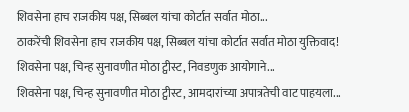शिवसेना हाच राजकीय पक्ष, सिब्बल यांचा कोर्टात सर्वात मोठा...
ठाकरेंची शिवसेना हाच राजकीय पक्ष, सिब्बल यांचा कोर्टात सर्वात मोठा युक्तिवाद!
शिवसेना पक्ष, चिन्ह सुनावणीत मोठा ट्वीस्ट, निवडणुक आयोगाने...
शिवसेना पक्ष, चिन्ह सुनावणीत मोठा ट्वीस्ट, आमदारांच्या अपात्रतेची वाट पाहयला...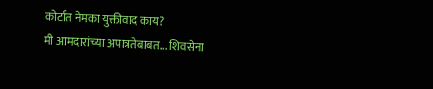कोर्टात नेमका युक्तीवाद काय?
मी आमदारांच्या अपात्रतेबाबत... शिवसेना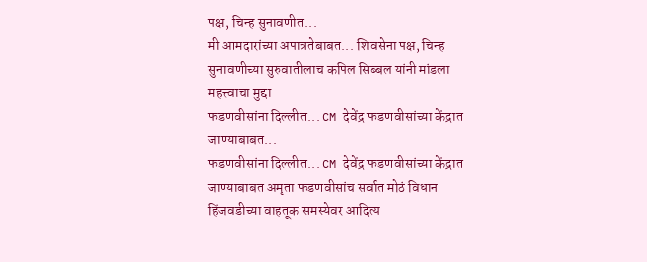पक्ष, चिन्ह सुनावणीत...
मी आमदारांच्या अपात्रतेबाबत... शिवसेना पक्ष, चिन्ह सुनावणीच्या सुरुवातीलाच कपिल सिब्बल यांनी मांडला महत्त्वाचा मुद्दा
फडणवीसांना दिल्लीत... CM देवेंद्र फडणवीसांच्या केंद्रात जाण्याबाबत...
फडणवीसांना दिल्लीत... CM देवेंद्र फडणवीसांच्या केंद्रात जाण्याबाबत अमृता फडणवीसांच सर्वात मोठं विधान
हिंजवडीच्या वाहतूक समस्येवर आदित्य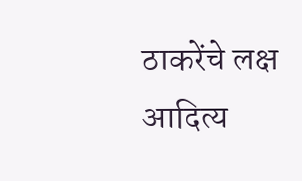ठाकरेंचे लक्ष
आदित्य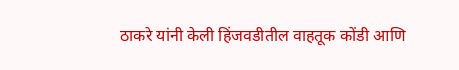ठाकरे यांनी केली हिंजवडीतील वाहतूक कोंडी आणि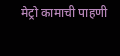मेट्रो कामाची पाहणी